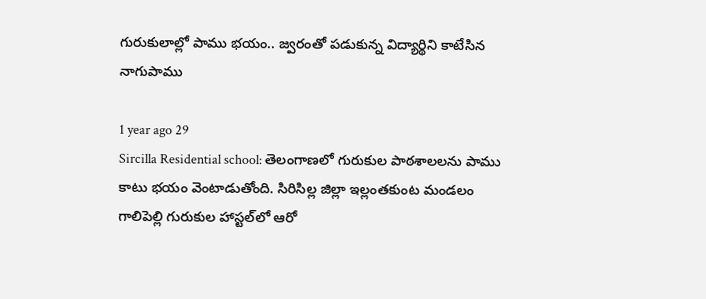గురుకులాల్లో పాము భయం.. జ్వరంతో పడుకున్న విద్యార్థిని కాటేసిన నాగుపాము

1 year ago 29
Sircilla Residential school: తెలంగాణలో గురుకుల పాఠశాలలను పాము కాటు భయం వెంటాడుతోంది. సిరిసిల్ల జిల్లా ఇల్లంతకుంట మండలం గాలిపెల్లి గురుకుల హాస్టల్‌లో ఆరో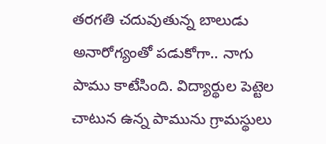తరగతి చదువుతున్న బాలుడు అనారోగ్యంతో పడుకోగా.. నాగు పాము కాటేసింది. విద్యార్థుల పెట్టెల చాటున ఉన్న పామును గ్రామస్థులు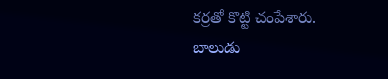కర్రతో కొట్టి చంపేశారు. బాలుడు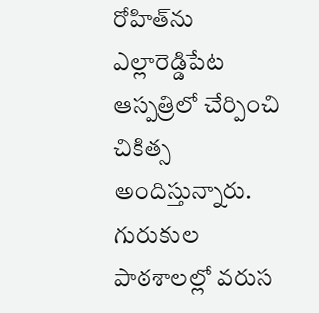రోహిత్‌ను ఎల్లారెడ్డిపేట ఆస్పత్రిలో చేర్పించి చికిత్స అందిస్తున్నారు. గురుకుల పాఠశాలల్లో వరుస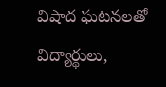విషాద ఘటనలతో విద్యార్థులు,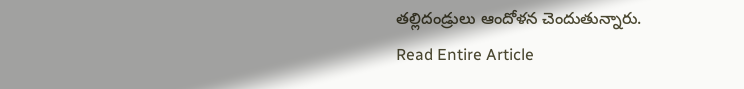తల్లిదండ్రులు ఆందోళన చెందుతున్నారు.
Read Entire Article